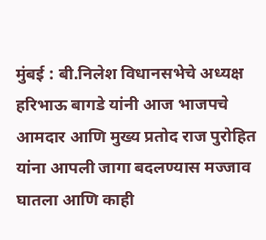मुंबई : बी.निलेश विधानसभेचे अध्यक्ष हरिभाऊ बागडे यांनी आज भाजपचे आमदार आणि मुख्य प्रतोद राज पुरोहित यांना आपली जागा बदलण्यास मज्जाव घातला आणि काही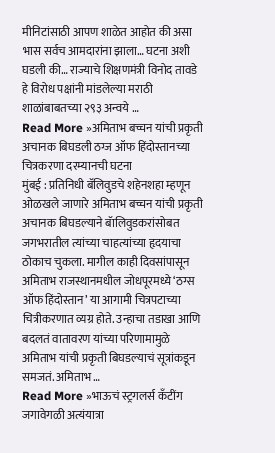मीनिटांसाठी आपण शाळेत आहोत की असा भास सर्वच आमदारांना झाला… घटना अशी घडली की… राज्याचे शिक्षणमंत्री विनोद तावडे हे विरोध पक्षांनी मांडलेल्या मराठी शाळांबाबतच्या २९३ अन्वये …
Read More »अमिताभ बच्चन यांची प्रकृती अचानक बिघडली ठग्ज ऑफ हिंदोस्तानच्या चित्रकरणा दरम्यानची घटना
मुंबई : प्रतिनिधी बॅलिवुडचे शहेनशहा म्हणून ओळखले जाणारे अमिताभ बच्चन यांची प्रकृती अचानक बिघडल्याने बॅालिवुडकरांसोबत जगभरातील त्यांच्या चाहत्यांच्या हृदयाचा ठोकाच चुकला. मागील काही दिवसांपासून अमिताभ राजस्थानमधील जोधपूरमध्ये ‘ठग्स ऑफ हिंदोस्तान’ या आगामी चित्रपटाच्या चित्रीकरणात व्यग्र होते. उन्हाचा तडाखा आणि बदलतं वातावरण यांच्या परिणामामुळे अमिताभ यांची प्रकृती बिघडल्याचं सूत्रांकडून समजतं. अमिताभ …
Read More »भाऊचं स्ट्रगलर्स कँटींग जगावेगळी अत्यंयात्रा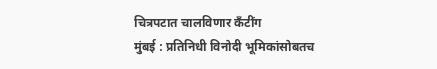चित्रपटात चालविणार कँटींग
मुंबई : प्रतिनिधी विनोदी भूमिकांसोबतच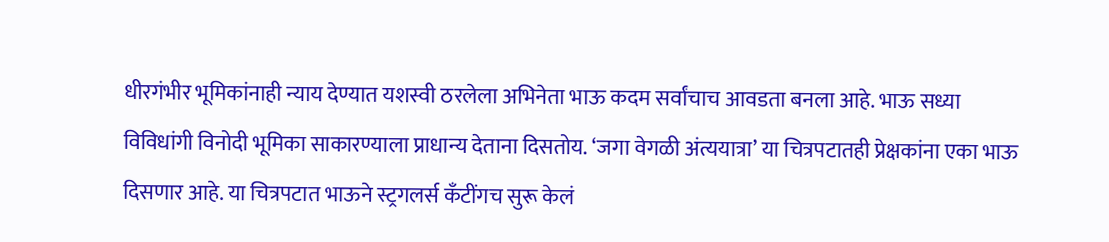धीरगंभीर भूमिकांनाही न्याय देण्यात यशस्वी ठरलेला अभिनेता भाऊ कदम सर्वांचाच आवडता बनला आहे. भाऊ सध्या विविधांगी विनोदी भूमिका साकारण्याला प्राधान्य देताना दिसतोय. ‘जगा वेगळी अंत्ययात्रा’ या चित्रपटातही प्रेक्षकांना एका भाऊ दिसणार आहे. या चित्रपटात भाऊने स्ट्रगलर्स कँटींगच सुरू केलं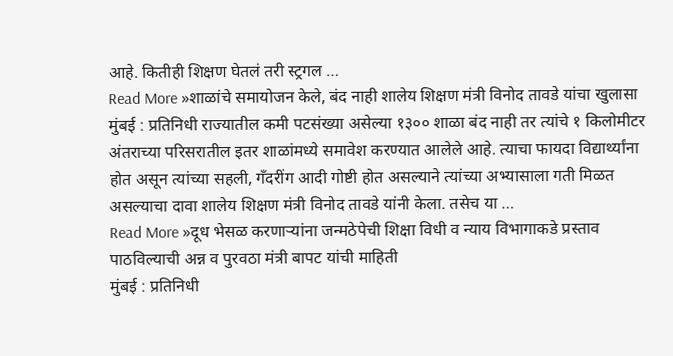आहे. कितीही शिक्षण घेतलं तरी स्ट्रगल …
Read More »शाळांचे समायोजन केले, बंद नाही शालेय शिक्षण मंत्री विनोद तावडे यांचा खुलासा
मुंबई : प्रतिनिधी राज्यातील कमी पटसंख्या असेल्या १३०० शाळा बंद नाही तर त्यांचे १ किलोमीटर अंतराच्या परिसरातील इतर शाळांमध्ये समावेश करण्यात आलेले आहे. त्याचा फायदा विद्यार्थ्यांना होत असून त्यांच्या सहली, गँदरींग आदी गोष्टी होत असल्याने त्यांच्या अभ्यासाला गती मिळत असल्याचा दावा शालेय शिक्षण मंत्री विनोद तावडे यांनी केला. तसेच या …
Read More »दूध भेसळ करणाऱ्यांना जन्मठेपेची शिक्षा विधी व न्याय विभागाकडे प्रस्ताव पाठविल्याची अन्न व पुरवठा मंत्री बापट यांची माहिती
मुंबई : प्रतिनिधी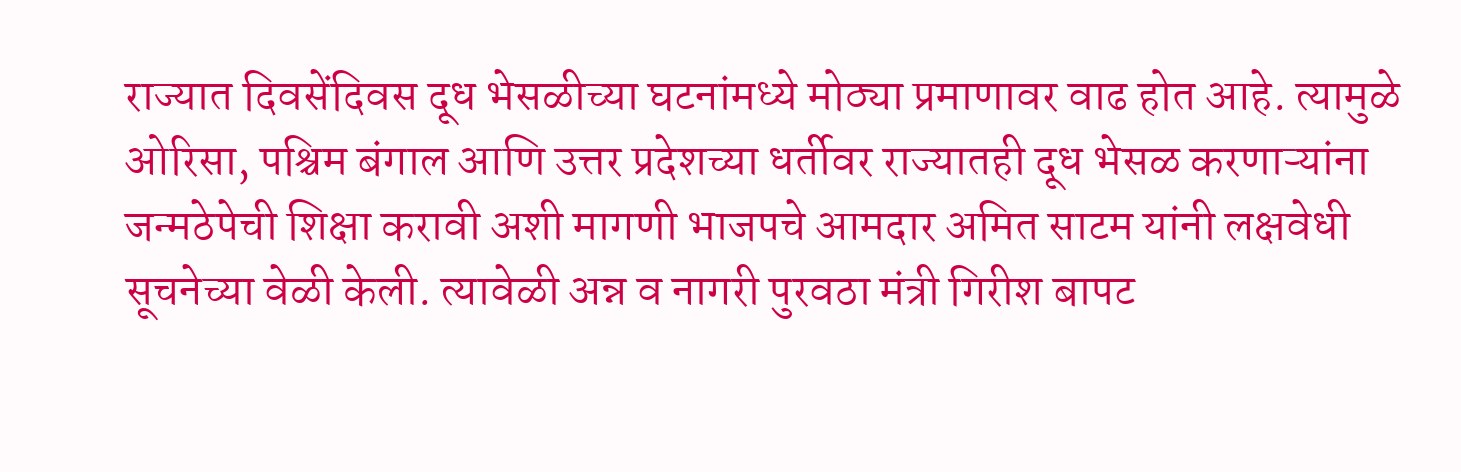राज्यात दिवसेंदिवस दूध भेसळीच्या घटनांमध्ये मोठ्या प्रमाणावर वाढ होत आहे. त्यामुळे ओरिसा, पश्चिम बंगाल आणि उत्तर प्रदेशच्या धर्तीवर राज्यातही दूध भेसळ करणाऱ्यांना जन्मठेपेची शिक्षा करावी अशी मागणी भाजपचे आमदार अमित साटम यांनी लक्षवेधी सूचनेच्या वेळी केली. त्यावेळी अन्न व नागरी पुरवठा मंत्री गिरीश बापट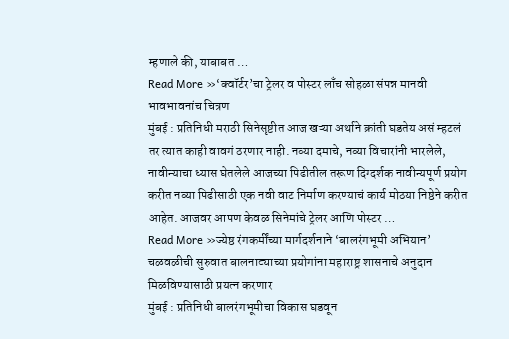म्हणाले की, याबाबत …
Read More »‘क्वॉर्टर’चा ट्रेलर व पोस्टर लाँच सोहळा संपन्न मानवी भावभावनांच चित्रण
मुंबई : प्रतिनिधी मराठी सिनेसृष्टीत आज खऱ्या अर्थाने क्रांती घडतेय असं म्हटलं तर त्यात काही वावगं ठरणार नाही. नव्या दमाचे, नव्या विचारांनी भारलेले, नावीन्याचा ध्यास घेतलेले आजच्या पिढीतील तरूण दिग्दर्शक नावीन्यपूर्ण प्रयोग करीत नव्या पिढीसाठी एक नवी वाट निर्माण करण्याचं कार्य मोठया निष्ठेने करीत आहेत. आजवर आपण केवळ सिनेमांचे ट्रेलर आणि पोस्टर …
Read More »ज्येष्ठ रंगकर्मींच्या मार्गदर्शनाने ‘बालरंगभूमी अभियान’ चळवळीची सुरुवात बालनाट्याच्या प्रयोगांना महाराष्ट्र शासनाचे अनुदान मिळविण्यासाठी प्रयत्न करणार
मुंबई : प्रतिनिधी बालरंगभूमीचा विकास घडवून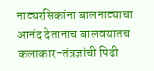नाट्यरसिकांना बालनाट्याचा आनंद देतानाच बालवयातच कलाकार-तंत्रज्ञांची पिढी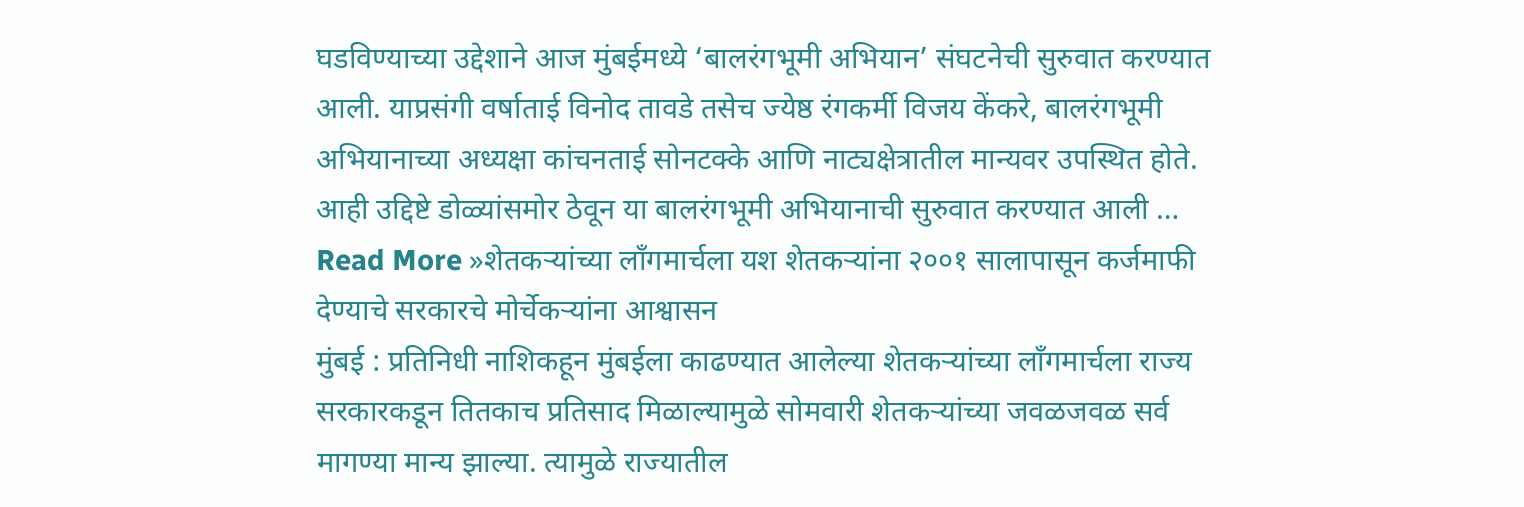घडविण्याच्या उद्देशाने आज मुंबईमध्ये ‘बालरंगभूमी अभियान’ संघटनेची सुरुवात करण्यात आली. याप्रसंगी वर्षाताई विनोद तावडे तसेच ज्येष्ठ रंगकर्मी विजय केंकरे, बालरंगभूमी अभियानाच्या अध्यक्षा कांचनताई सोनटक्के आणि नाट्यक्षेत्रातील मान्यवर उपस्थित होते. आही उद्दिष्टे डोळ्यांसमोर ठेवून या बालरंगभूमी अभियानाची सुरुवात करण्यात आली …
Read More »शेतकऱ्यांच्या लाँगमार्चला यश शेतकऱ्यांना २००१ सालापासून कर्जमाफी देण्याचे सरकारचे मोर्चेकऱ्यांना आश्वासन
मुंबई : प्रतिनिधी नाशिकहून मुंबईला काढण्यात आलेल्या शेतकऱ्यांच्या लाँगमार्चला राज्य सरकारकडून तितकाच प्रतिसाद मिळाल्यामुळे सोमवारी शेतकऱ्यांच्या जवळजवळ सर्व मागण्या मान्य झाल्या. त्यामुळे राज्यातील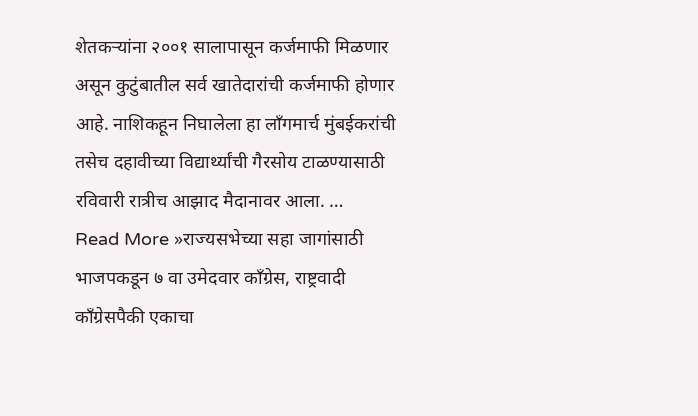शेतकऱ्यांना २००१ सालापासून कर्जमाफी मिळणार असून कुटुंबातील सर्व खातेदारांची कर्जमाफी होणार आहे. नाशिकहून निघालेला हा लाँगमार्च मुंबईकरांची तसेच दहावीच्या विद्यार्थ्यांची गैरसोय टाळण्यासाठी रविवारी रात्रीच आझाद मैदानावर आला. …
Read More »राज्यसभेच्या सहा जागांसाठी भाजपकडून ७ वा उमेदवार काँग्रेस, राष्ट्रवादी काँग्रेसपैकी एकाचा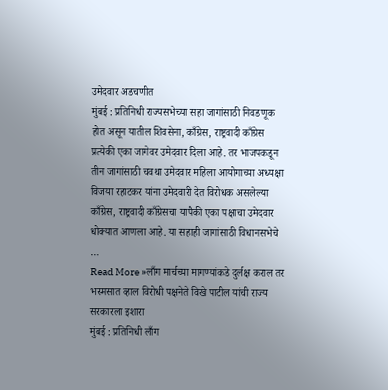उमेदवार अडचणीत
मुंबई : प्रतिनिधी राज्यसभेच्या सहा जागांसाठी निवडणूक होत असून यातील शिवसेना, काँग्रेस, राष्ट्रवादी काँग्रेस प्रत्येकी एका जागेवर उमेदवार दिला आहे. तर भाजपकडून तीन जागांसाठी चवथा उमेदवार महिला आयोगाच्या अध्यक्षा विजया रहाटकर यांना उमेदवारी देत विरोधक असलेल्या काँग्रेस, राष्ट्रवादी काँग्रेसचा यापैकी एका पक्षाचा उमेदवार धोक्यात आणला आहे. या सहाही जागांसाठी विधानसभेचे …
Read More »लाँग मार्चच्या मागण्यांकडे दुर्लक्ष कराल तर भस्मसात व्हाल विरोधी पक्षनेते विखे पाटील यांची राज्य सरकारला इशारा
मुंबई : प्रतिनिधी लाँग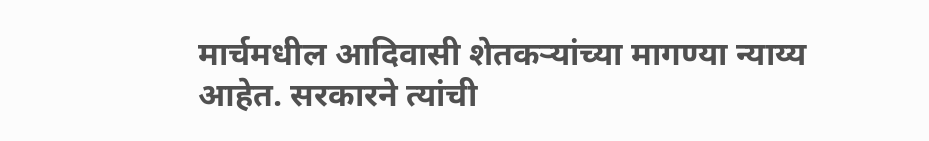मार्चमधील आदिवासी शेतकऱ्यांच्या मागण्या न्याय्य आहेत. सरकारने त्यांची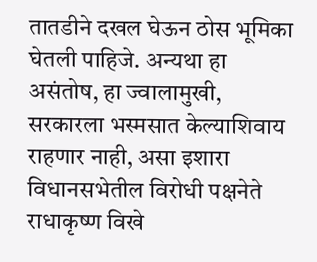तातडीने दखल घेऊन ठोस भूमिका घेतली पाहिजे. अन्यथा हा असंतोष, हा ज्वालामुखी, सरकारला भस्मसात केल्याशिवाय राहणार नाही, असा इशारा विधानसभेतील विरोधी पक्षनेते राधाकृष्ण विखे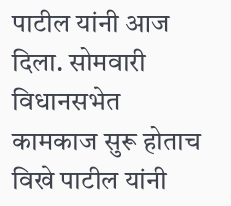पाटील यांनी आज दिला. सोमवारी विधानसभेत कामकाज सुरू होताच विखे पाटील यांनी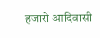हजारो आदिवासी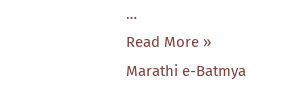…
Read More »
Marathi e-Batmya